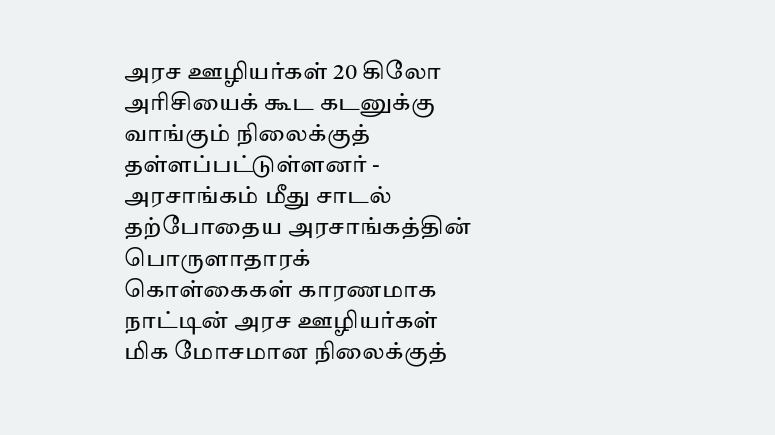அரச ஊழியர்கள் 20 கிலோ அரிசியைக் கூட கடனுக்கு வாங்கும் நிலைக்குத் தள்ளப்பட்டுள்ளனர் - அரசாங்கம் மீது சாடல்
தற்போதைய அரசாங்கத்தின் பொருளாதாரக் கொள்கைகள் காரணமாக நாட்டின் அரச ஊழியர்கள் மிக மோசமான நிலைக்குத்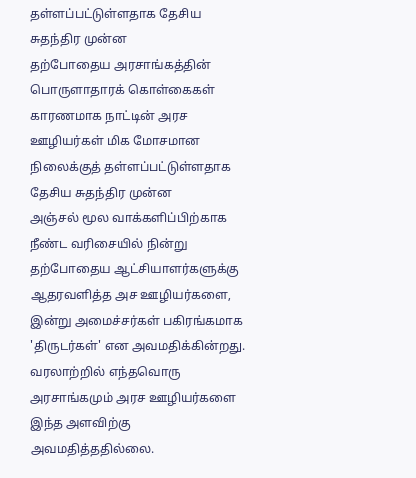தள்ளப்பட்டுள்ளதாக தேசிய சுதந்திர முன்ன
தற்போதைய அரசாங்கத்தின் பொருளாதாரக் கொள்கைகள் காரணமாக நாட்டின் அரச ஊழியர்கள் மிக மோசமான நிலைக்குத் தள்ளப்பட்டுள்ளதாக தேசிய சுதந்திர முன்ன
அஞ்சல் மூல வாக்களிப்பிற்காக நீண்ட வரிசையில் நின்று தற்போதைய ஆட்சியாளர்களுக்கு ஆதரவளித்த அச ஊழியர்களை, இன்று அமைச்சர்கள் பகிரங்கமாக 'திருடர்கள்' என அவமதிக்கின்றது. வரலாற்றில் எந்தவொரு அரசாங்கமும் அரச ஊழியர்களை இந்த அளவிற்கு அவமதித்ததில்லை.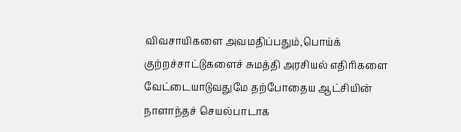விவசாயிகளை அவமதிப்பதும்,பொய்க் குற்றச்சாட்டுகளைச் சுமத்தி அரசியல் எதிரிகளை வேட்டையாடுவதுமே தற்போதைய ஆட்சியின் நாளாந்தச் செயல்பாடாக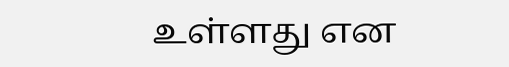உள்ளது என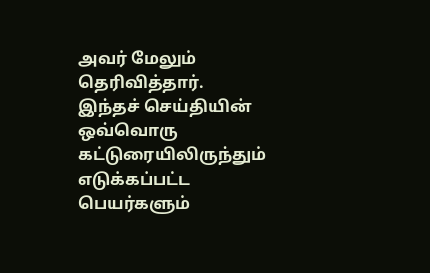அவர் மேலும் தெரிவித்தார்.
இந்தச் செய்தியின் ஒவ்வொரு கட்டுரையிலிருந்தும் எடுக்கப்பட்ட பெயர்களும்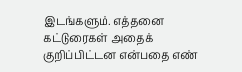இடங்களும். எத்தனை கட்டுரைகள் அதைக் குறிப்பிட்டன என்பதை எண்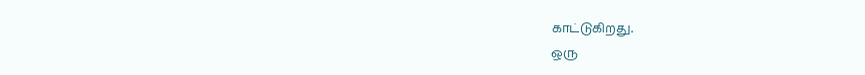காட்டுகிறது.
ஒரு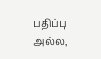பதிப்பு அல்ல,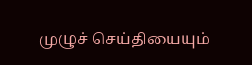முழுச் செய்தியையும்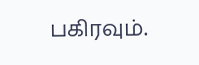பகிரவும்.